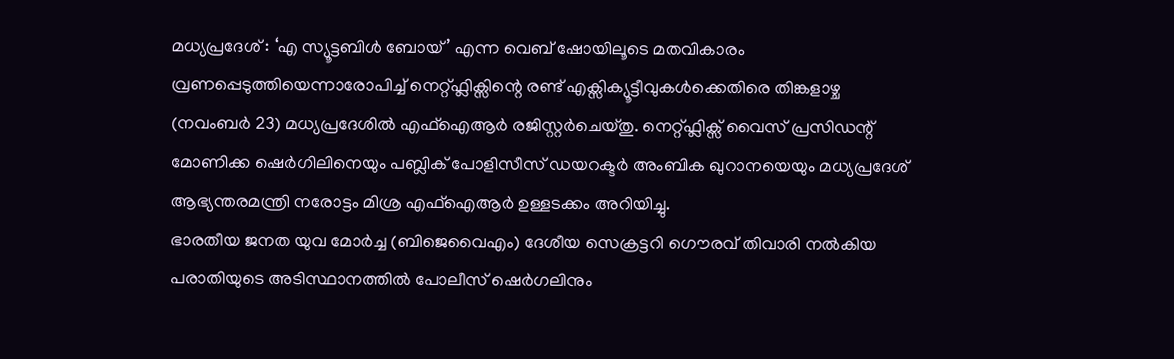മധ്യപ്രദേശ് : ‘എ സ്യൂട്ടബിൾ ബോയ്’ എന്ന വെബ് ഷോയിലൂടെ മതവികാരം വ്രണപ്പെടുത്തിയെന്നാരോപിച്ച് നെറ്റ്ഫ്ലിക്സിന്റെ രണ്ട് എക്സിക്യൂട്ടീവുകൾക്കെതിരെ തിങ്കളാഴ്ച (നവംബർ 23) മധ്യപ്രദേശിൽ എഫ്ഐആർ രജിസ്റ്റർചെയ്തു. നെറ്റ്ഫ്ലിക്സ് വൈസ് പ്രസിഡന്റ് മോണിക്ക ഷെർഗിലിനെയും പബ്ലിക് പോളിസീസ് ഡയറക്ടർ അംബിക ഖുറാനയെയും മധ്യപ്രദേശ് ആഭ്യന്തരമന്ത്രി നരോട്ടം മിശ്ര എഫ്ഐആർ ഉള്ളടക്കം അറിയിച്ചു.
ഭാരതീയ ജനത യുവ മോർച്ച (ബിജെവൈഎം) ദേശീയ സെക്രട്ടറി ഗൌരവ് തിവാരി നൽകിയ പരാതിയുടെ അടിസ്ഥാനത്തിൽ പോലീസ് ഷെർഗലിനും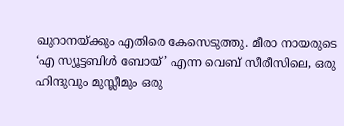ഖുറാനയ്ക്കും എതിരെ കേസെടുത്തു. മീരാ നായരുടെ ‘എ സ്യൂട്ടബിൾ ബോയ്’ എന്ന വെബ് സീരീസിലെ, ഒരു ഹിന്ദുവും മുസ്ലീമും ഒരു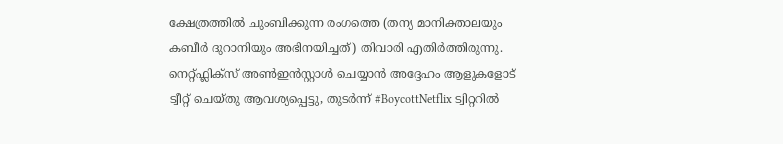ക്ഷേത്രത്തിൽ ചുംബിക്കുന്ന രംഗത്തെ (തന്യ മാനിക്താലയും കബീർ ദുറാനിയും അഭിനയിച്ചത്) തിവാരി എതിർത്തിരുന്നു. നെറ്റ്ഫ്ലിക്സ് അൺഇൻസ്റ്റാൾ ചെയ്യാൻ അദ്ദേഹം ആളുകളോട് ട്വീറ്റ് ചെയ്തു ആവശ്യപ്പെട്ടു, തുടർന്ന് #BoycottNetflix ട്വിറ്ററിൽ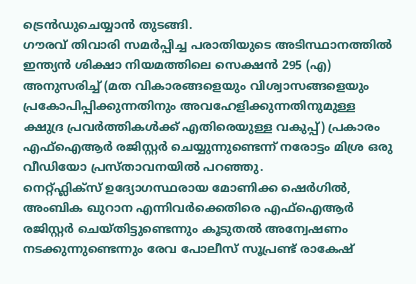ട്രെൻഡുചെയ്യാൻ തുടങ്ങി.
ഗൗരവ് തിവാരി സമർപ്പിച്ച പരാതിയുടെ അടിസ്ഥാനത്തിൽ ഇന്ത്യൻ ശിക്ഷാ നിയമത്തിലെ സെക്ഷൻ 295 (എ) അനുസരിച്ച് (മത വികാരങ്ങളെയും വിശ്വാസങ്ങളെയും പ്രകോപിപ്പിക്കുന്നതിനും അവഹേളിക്കുന്നതിനുമുള്ള ക്ഷുദ്ര പ്രവർത്തികൾക്ക് എതിരെയുള്ള വകുപ്പ്) പ്രകാരം എഫ്ഐആർ രജിസ്റ്റർ ചെയ്യുന്നുണ്ടെന്ന് നരോട്ടം മിശ്ര ഒരു വീഡിയോ പ്രസ്താവനയിൽ പറഞ്ഞു.
നെറ്റ്ഫ്ലിക്സ് ഉദ്യോഗസ്ഥരായ മോണിക്ക ഷെർഗിൽ, അംബിക ഖുറാന എന്നിവർക്കെതിരെ എഫ്ഐആർ രജിസ്റ്റർ ചെയ്തിട്ടുണ്ടെന്നും കൂടുതൽ അന്വേഷണം നടക്കുന്നുണ്ടെന്നും രേവ പോലീസ് സൂപ്രണ്ട് രാകേഷ്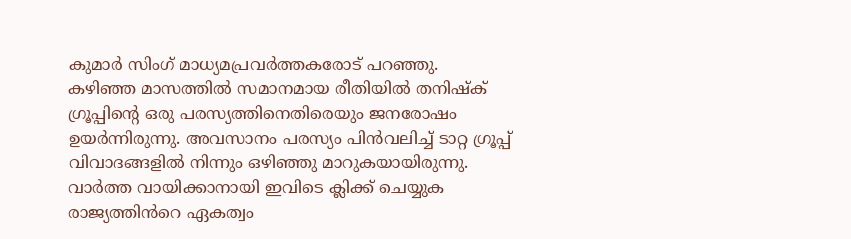കുമാർ സിംഗ് മാധ്യമപ്രവർത്തകരോട് പറഞ്ഞു.
കഴിഞ്ഞ മാസത്തിൽ സമാനമായ രീതിയിൽ തനിഷ്ക് ഗ്രൂപ്പിന്റെ ഒരു പരസ്യത്തിനെതിരെയും ജനരോഷം ഉയർന്നിരുന്നു. അവസാനം പരസ്യം പിൻവലിച്ച് ടാറ്റ ഗ്രൂപ്പ് വിവാദങ്ങളിൽ നിന്നും ഒഴിഞ്ഞു മാറുകയായിരുന്നു.
വാർത്ത വായിക്കാനായി ഇവിടെ ക്ലിക്ക് ചെയ്യുക
രാജ്യത്തിൻറെ ഏകത്വം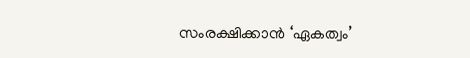സംരക്ഷിക്കാൻ ‘ഏകത്വം’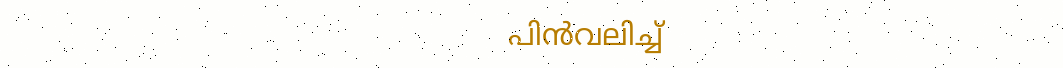പിൻവലിച്ച്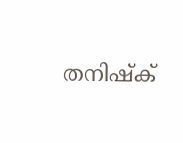തനിഷ്ക്